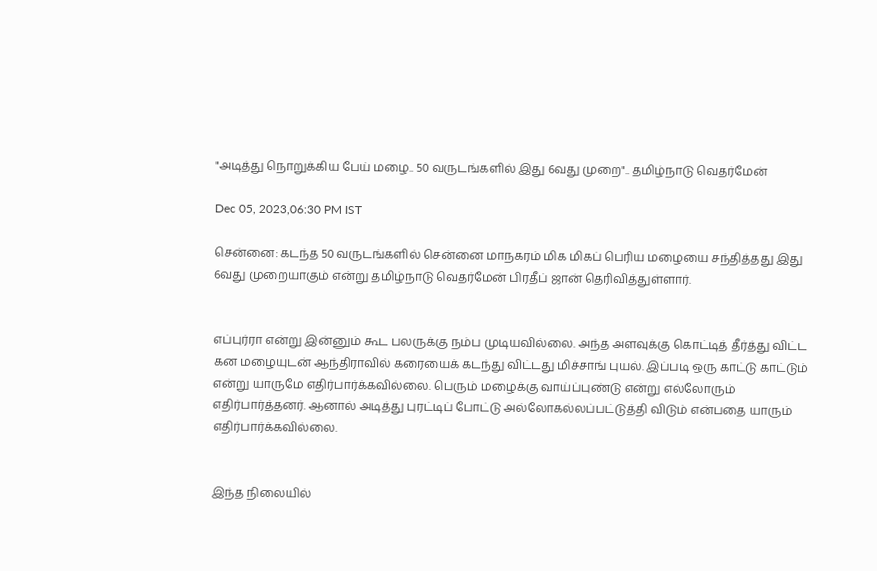"அடித்து நொறுக்கிய பேய் மழை.. 50 வருடங்களில் இது 6வது முறை".. தமிழ்நாடு வெதர்மேன்

Dec 05, 2023,06:30 PM IST

சென்னை: கடந்த 50 வருடங்களில் சென்னை மாநகரம் மிக மிகப் பெரிய மழையை சந்தித்தது இது 6வது முறையாகும் என்று தமிழ்நாடு வெதர்மேன் பிரதீப் ஜான் தெரிவித்துள்ளார்.


எப்புர்ரா என்று இன்னும் கூட பலருக்கு நம்ப முடியவில்லை. அந்த அளவுக்கு கொட்டித் தீர்த்து விட்ட கன மழையுடன் ஆந்திராவில் கரையைக் கடந்து விட்டது மிச்சாங் புயல். இப்படி ஒரு காட்டு காட்டும் என்று யாருமே எதிர்பார்க்கவில்லை. பெரும் மழைக்கு வாய்ப்புண்டு என்று எல்லோரும் எதிர்பார்த்தனர். ஆனால் அடித்து புரட்டிப் போட்டு அல்லோகல்லப்பட்டுத்தி விடும் என்பதை யாரும் எதிர்பார்க்கவில்லை.


இந்த நிலையில்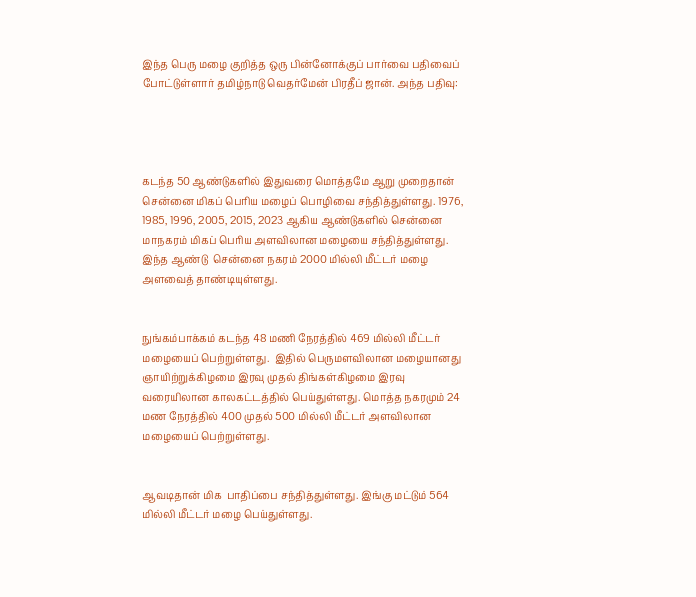இந்த பெரு மழை குறித்த ஒரு பின்னோக்குப் பார்வை பதிவைப் போட்டுள்ளார் தமிழ்நாடு வெதர்மேன் பிரதீப் ஜான். அந்த பதிவு:




கடந்த 50 ஆண்டுகளில் இதுவரை மொத்தமே ஆறு முறைதான் சென்னை மிகப் பெரிய மழைப் பொழிவை சந்தித்துள்ளது. 1976, 1985, 1996, 2005, 2015, 2023 ஆகிய ஆண்டுகளில் சென்னை மாநகரம் மிகப் பெரிய அளவிலான மழையை சந்தித்துள்ளது.  இந்த ஆண்டு  சென்னை நகரம் 2000 மில்லி மீட்டர் மழை அளவைத் தாண்டியுள்ளது.


நுங்கம்பாக்கம் கடந்த 48 மணி நேரத்தில் 469 மில்லி மீட்டர் மழையைப் பெற்றுள்ளது.  இதில் பெருமளவிலான மழையானது ஞாயிற்றுக்கிழமை இரவு முதல் திங்கள்கிழமை இரவு வரையிலான காலகட்டத்தில் பெய்துள்ளது. மொத்த நகரமும் 24 மண நேரத்தில் 400 முதல் 500 மில்லி மீட்டர் அளவிலான மழையைப் பெற்றுள்ளது.


ஆவடிதான் மிக  பாதிப்பை சந்தித்துள்ளது. இங்கு மட்டும் 564 மில்லி மீட்டர் மழை பெய்துள்ளது.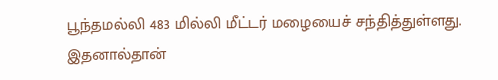பூந்தமல்லி 483 மில்லி மீட்டர் மழையைச் சந்தித்துள்ளது. இதனால்தான்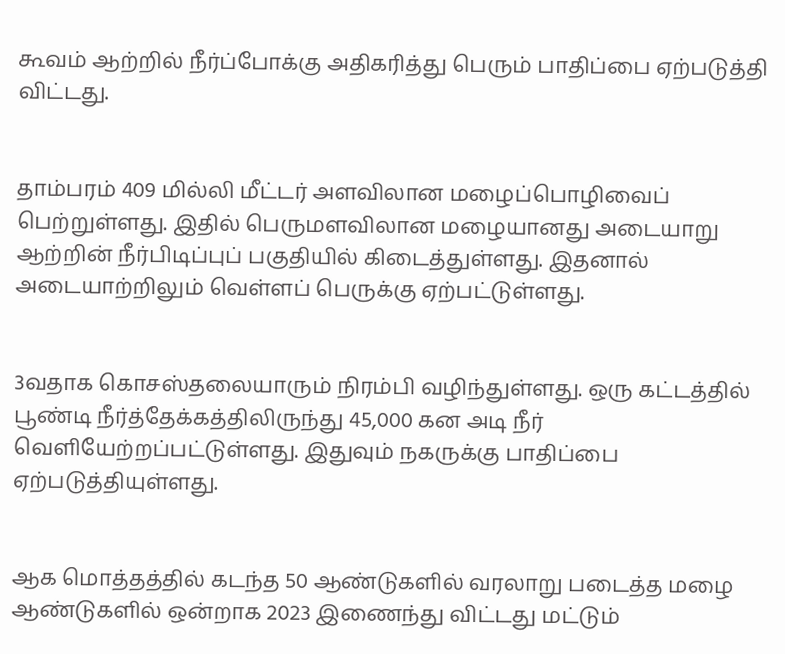கூவம் ஆற்றில் நீர்ப்போக்கு அதிகரித்து பெரும் பாதிப்பை ஏற்படுத்தி விட்டது.


தாம்பரம் 409 மில்லி மீட்டர் அளவிலான மழைப்பொழிவைப் பெற்றுள்ளது. இதில் பெருமளவிலான மழையானது அடையாறு ஆற்றின் நீர்பிடிப்புப் பகுதியில் கிடைத்துள்ளது. இதனால் அடையாற்றிலும் வெள்ளப் பெருக்கு ஏற்பட்டுள்ளது.


3வதாக கொசஸ்தலையாரும் நிரம்பி வழிந்துள்ளது. ஒரு கட்டத்தில் பூண்டி நீர்த்தேக்கத்திலிருந்து 45,000 கன அடி நீர் வெளியேற்றப்பட்டுள்ளது. இதுவும் நகருக்கு பாதிப்பை ஏற்படுத்தியுள்ளது.


ஆக மொத்தத்தில் கடந்த 50 ஆண்டுகளில் வரலாறு படைத்த மழை ஆண்டுகளில் ஒன்றாக 2023 இணைந்து விட்டது மட்டும்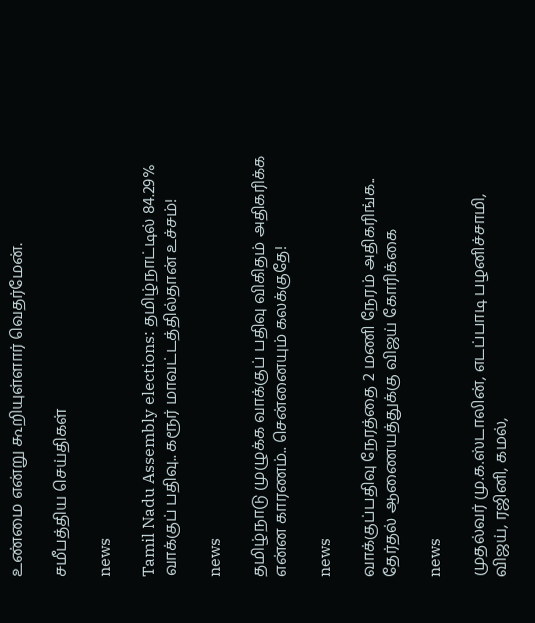உண்மை என்று கூறியுள்ளார் வெதர்மேன்.

சமீபத்திய செய்திகள்

news

Tamil Nadu Assembly elections: தமிழ்நாட்டில் 84.29% வாக்குப் பதிவு.. கரூர் மாவட்டத்தில்தான் உச்சம்!

news

தமிழ்நாடு முழுக்க வாக்குப் பதிவு விகிதம் அதிகரிக்க என்ன காரணம்.. சென்னையும் கலக்குதே!

news

வாக்குப்பதிவு நேரத்தை 2 மணி நேரம் அதிகரிங்க.. தேர்தல் ஆணையத்துக்கு விஜய் கோரிக்கை

news

முதல்வர் மு.க.ஸ்டாலின், எடப்பாடி பழனிச்சாமி, விஜய், ரஜினி, கமல்,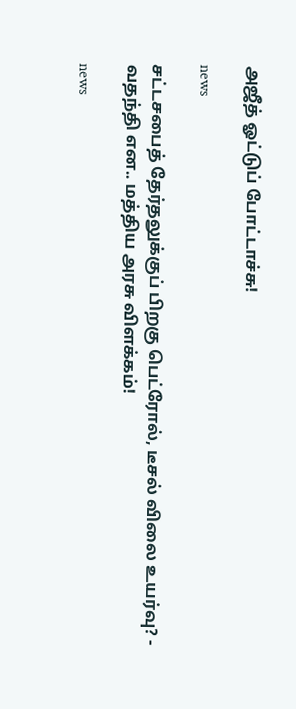அஜீத் ஓட்டுப் போட்டாச்சு!

news

சட்டசபைத் தேர்தலுக்குப் பிறகு பெட்ரோல், டீசல் விலை உயர்வு? - வதந்தி என.. மத்திய அரசு விளக்கம்!

news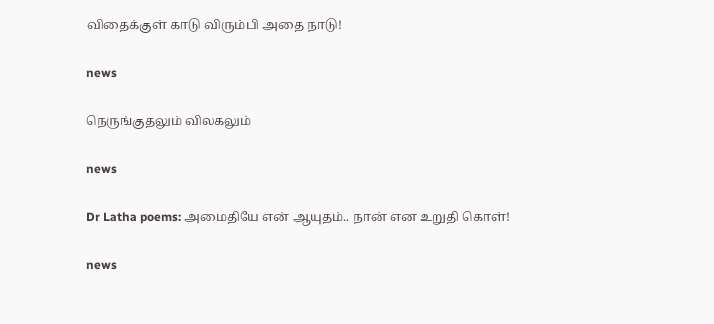விதைக்குள் காடு விரும்பி அதை நாடு!

news

நெருங்குதலும் விலகலும்

news

Dr Latha poems: அமைதியே என் ஆயுதம்.. நான் என உறுதி கொள்!

news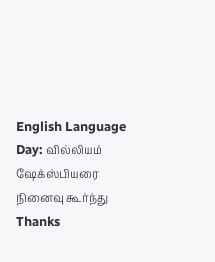English Language Day: வில்லியம் ஷேக்ஸ்பியரை நினைவு கூர்ந்து Thanks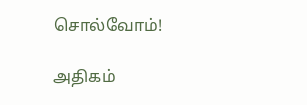சொல்வோம்!

அதிகம்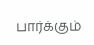பார்க்கும்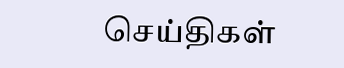செய்திகள்